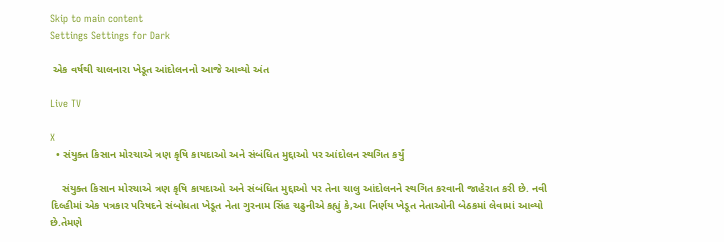Skip to main content
Settings Settings for Dark

 એક વર્ષથી ચાલનારા ખેડૂત આંદોલનનો આજે આવ્યો અંત

Live TV

X
  • સંયુક્ત કિસાન મોરચાએ ત્રણ કૃષિ કાયદાઓ અને સંબંધિત મુદ્દાઓ પર આંદોલન સ્થગિત કર્યું

    સંયુક્ત કિસાન મોરચાએ ત્રણ કૃષિ કાયદાઓ અને સંબંધિત મુદ્દાઓ પર તેના ચાલુ આંદોલનને સ્થગિત કરવાની જાહેરાત કરી છે. નવી દિલ્હીમાં એક પત્રકાર પરિષદને સંબોધતા ખેડૂત નેતા ગુરનામ સિંહ ચઢુનીએ કહ્યું કે,આ નિર્ણય ખેડૂત નેતાઓની બેઠકમાં લેવામાં આવ્યો છે.તેમણે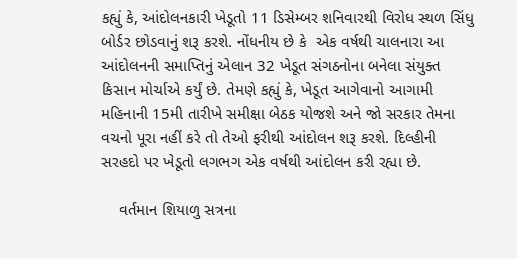કહ્યું કે, આંદોલનકારી ખેડૂતો 11 ડિસેમ્બર શનિવારથી વિરોધ સ્થળ સિંધુ બોર્ડર છોડવાનું શરૂ કરશે. નોંધનીય છે કે  એક વર્ષથી ચાલનારા આ આંદોલનની સમાપ્તિનું એલાન 32 ખેડૂત સંગઠનોના બનેલા સંયુક્ત કિસાન મોર્ચાએ કર્યું છે. તેમણે કહ્યું કે, ખેડૂત આગેવાનો આગામી મહિનાની 15મી તારીખે સમીક્ષા બેઠક યોજશે અને જો સરકાર તેમના વચનો પૂરા નહીં કરે તો તેઓ ફરીથી આંદોલન શરૂ કરશે. દિલ્હીની સરહદો પર ખેડૂતો લગભગ એક વર્ષથી આંદોલન કરી રહ્યા છે.

    વર્તમાન શિયાળુ સત્રના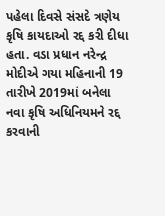પહેલા દિવસે સંસદે ત્રણેય કૃષિ કાયદાઓ રદ્દ કરી દીધા હતા. વડા પ્રધાન નરેન્દ્ર મોદીએ ગયા મહિનાની 19 તારીખે 2019માં બનેલા નવા કૃષિ અધિનિયમને રદ્દ કરવાની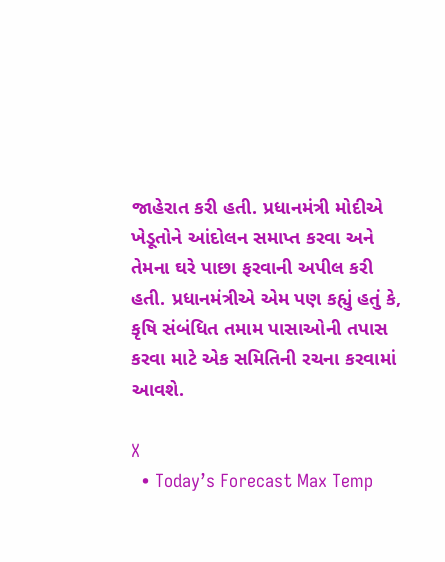જાહેરાત કરી હતી. પ્રધાનમંત્રી મોદીએ ખેડૂતોને આંદોલન સમાપ્ત કરવા અને તેમના ઘરે પાછા ફરવાની અપીલ કરી હતી. પ્રધાનમંત્રીએ એમ પણ કહ્યું હતું કે, કૃષિ સંબંધિત તમામ પાસાઓની તપાસ કરવા માટે એક સમિતિની રચના કરવામાં આવશે.

X
  • Today’s Forecast Max Temp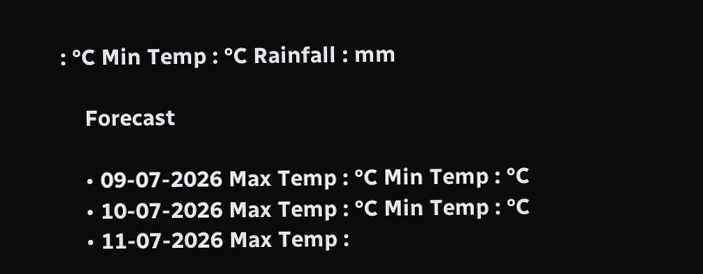: °C Min Temp : °C Rainfall : mm

    Forecast

    • 09-07-2026 Max Temp : °C Min Temp : °C
    • 10-07-2026 Max Temp : °C Min Temp : °C
    • 11-07-2026 Max Temp :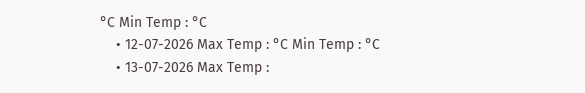°C Min Temp : °C
    • 12-07-2026 Max Temp : °C Min Temp : °C
    • 13-07-2026 Max Temp :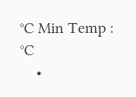°C Min Temp : °C
    •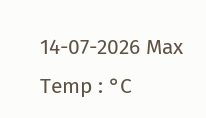14-07-2026 Max Temp : °C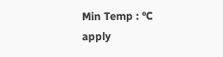Min Temp : °C
apply